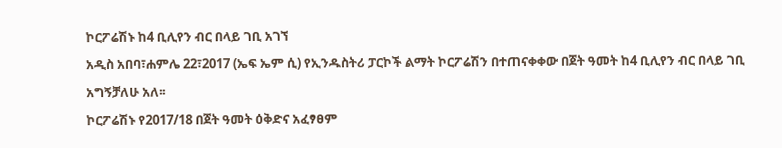ኮርፖሬሽኑ ከ4 ቢሊየን ብር በላይ ገቢ አገኘ
አዲስ አበባ፣ሐምሌ 22፣2017 (ኤፍ ኤም ሲ) የኢንዱስትሪ ፓርኮች ልማት ኮርፖሬሽን በተጠናቀቀው በጀት ዓመት ከ4 ቢሊየን ብር በላይ ገቢ አግኝቻለሁ አለ፡፡
ኮርፖሬሽኑ የ2017/18 በጀት ዓመት ዕቅድና አፈፃፀም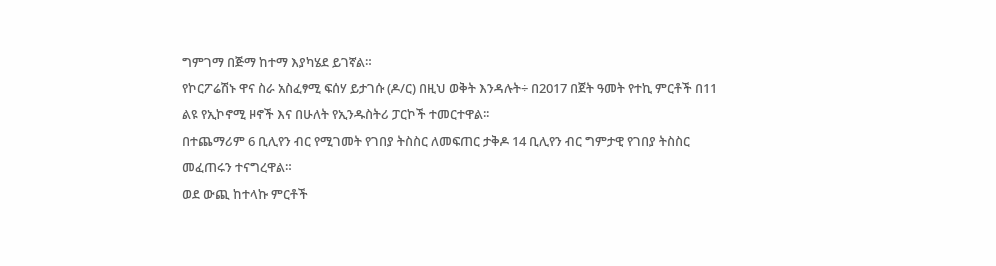ግምገማ በጅማ ከተማ እያካሄደ ይገኛል።
የኮርፖሬሽኑ ዋና ስራ አስፈፃሚ ፍሰሃ ይታገሱ (ዶ/ር) በዚህ ወቅት እንዳሉት÷ በ2017 በጀት ዓመት የተኪ ምርቶች በ11 ልዩ የኢኮኖሚ ዞኖች እና በሁለት የኢንዱስትሪ ፓርኮች ተመርተዋል፡፡
በተጨማሪም 6 ቢሊየን ብር የሚገመት የገበያ ትስስር ለመፍጠር ታቅዶ 14 ቢሊየን ብር ግምታዊ የገበያ ትስስር መፈጠሩን ተናግረዋል።
ወደ ውጪ ከተላኩ ምርቶች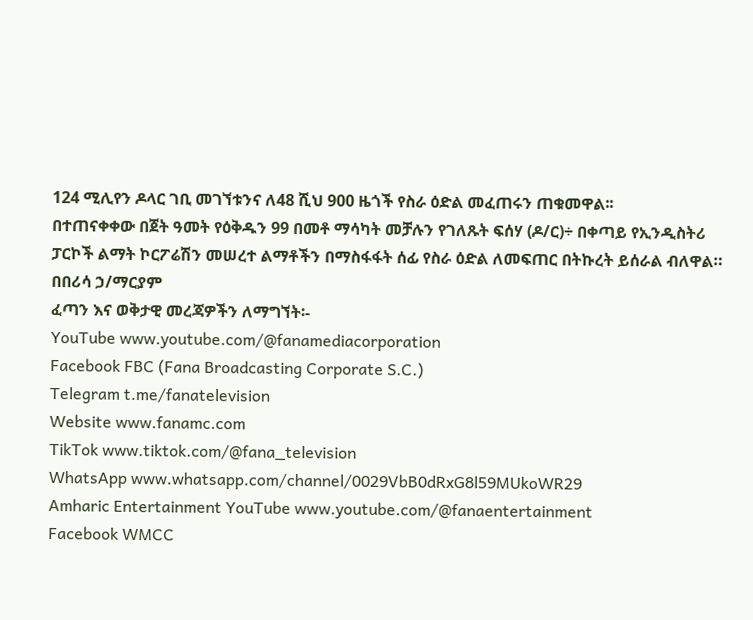124 ሚሊየን ዶላር ገቢ መገኘቱንና ለ48 ሺህ 900 ዜጎች የስራ ዕድል መፈጠሩን ጠቁመዋል፡፡
በተጠናቀቀው በጀት ዓመት የዕቅዱን 99 በመቶ ማሳካት መቻሉን የገለጹት ፍሰሃ (ዶ/ር)÷ በቀጣይ የኢንዲስትሪ ፓርኮች ልማት ኮርፖሬሽን መሠረተ ልማቶችን በማስፋፋት ሰፊ የስራ ዕድል ለመፍጠር በትኩረት ይሰራል ብለዋል።
በበሪሳ ኃ/ማርያም
ፈጣን እና ወቅታዊ መረጃዎችን ለማግኘት፡-
YouTube www.youtube.com/@fanamediacorporation
Facebook FBC (Fana Broadcasting Corporate S.C.)
Telegram t.me/fanatelevision
Website www.fanamc.com
TikTok www.tiktok.com/@fana_television
WhatsApp www.whatsapp.com/channel/0029VbB0dRxG8l59MUkoWR29
Amharic Entertainment YouTube www.youtube.com/@fanaentertainment
Facebook WMCC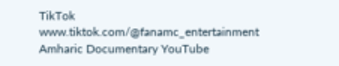TikTok www.tiktok.com/@fanamc_entertainment
Amharic Documentary YouTube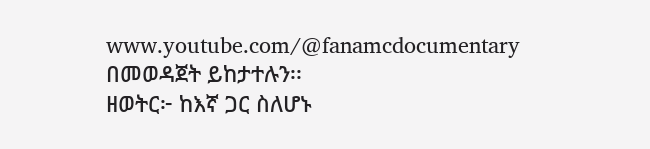www.youtube.com/@fanamcdocumentary በመወዳጀት ይከታተሉን፡፡
ዘወትር፦ ከእኛ ጋር ስለሆኑ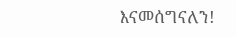እናመሰግናለን!